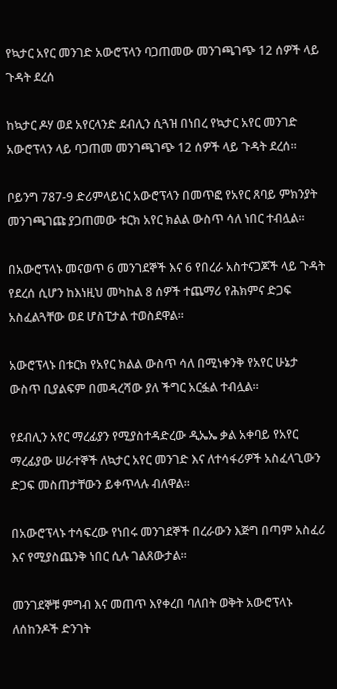የኳታር አየር መንገድ አውሮፕላን ባጋጠመው መንገጫገጭ 12 ሰዎች ላይ ጉዳት ደረሰ

ከኳታር ዶሃ ወደ አየርላንድ ደብሊን ሲጓዝ በነበረ የኳታር አየር መንገድ አውሮፕላን ላይ ባጋጠመ መንገጫገጭ 12 ሰዎች ላይ ጉዳት ደረሰ።

ቦይንግ 787-9 ድሪምላይነር አውሮፕላን በመጥፎ የአየር ጸባይ ምክንያት መንገጫገጩ ያጋጠመው ቱርክ አየር ክልል ውስጥ ሳለ ነበር ተብሏል።

በአውሮፕላኑ መናወጥ 6 መንገደኞች እና 6 የበረራ አስተናጋጆች ላይ ጉዳት የደረሰ ሲሆን ከእነዚህ መካከል 8 ሰዎች ተጨማሪ የሕክምና ድጋፍ አስፈልጓቸው ወደ ሆስፒታል ተወስደዋል።

አውሮፕላኑ በቱርክ የአየር ክልል ውስጥ ሳለ በሚነቀንቅ የአየር ሁኔታ ውስጥ ቢያልፍም በመዳረሻው ያለ ችግር አርፏል ተብሏል።

የደብሊን አየር ማረፊያን የሚያስተዳድረው ዲኤኤ ቃል አቀባይ የአየር ማረፊያው ሠራተኞች ለኳታር አየር መንገድ እና ለተሳፋሪዎች አስፈላጊውን ድጋፍ መስጠታቸውን ይቀጥላሉ ብለዋል።

በአውሮፕላኑ ተሳፍረው የነበሩ መንገደኞች በረራውን እጅግ በጣም አስፈሪ እና የሚያስጨንቅ ነበር ሲሉ ገልጸውታል።

መንገደኞቹ ምግብ እና መጠጥ እየቀረበ ባለበት ወቅት አውሮፕላኑ ለሰከንዶች ድንገት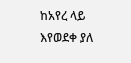ከአየረ ላይ እየወደቀ ያለ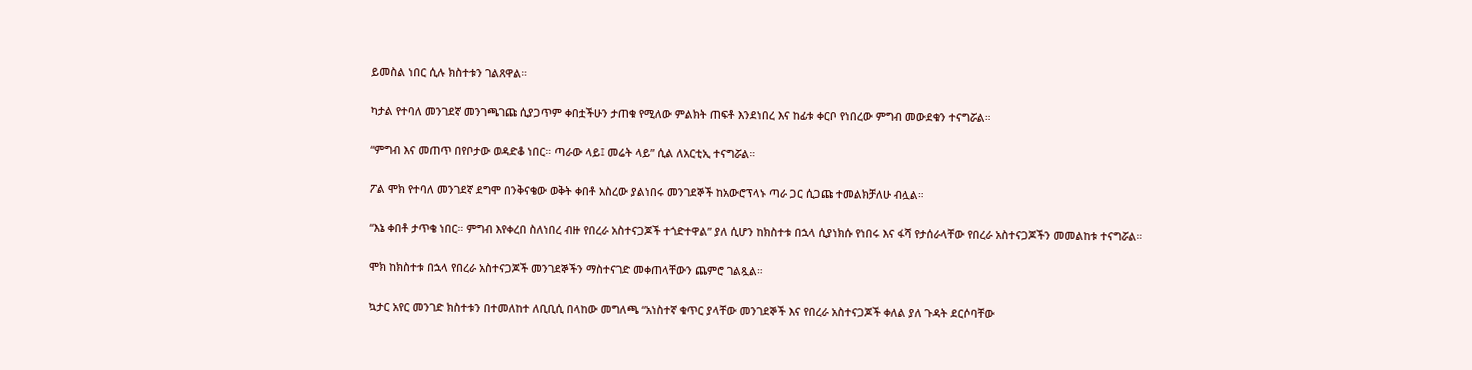ይመስል ነበር ሲሉ ክስተቱን ገልጸዋል።

ካታል የተባለ መንገደኛ መንገጫገጩ ሲያጋጥም ቀበቷችሁን ታጠቁ የሚለው ምልክት ጠፍቶ እንደነበረ እና ከፊቱ ቀርቦ የነበረው ምግብ መውደቁን ተናግሯል።

“ምግብ እና መጠጥ በየቦታው ወዳድቆ ነበር። ጣራው ላይ፤ መሬት ላይ” ሲል ለአርቲኢ ተናግሯል።

ፖል ሞክ የተባለ መንገደኛ ደግሞ በንቅናቄው ወቅት ቀበቶ አስረው ያልነበሩ መንገደኞች ከአውሮፕላኑ ጣራ ጋር ሲጋጩ ተመልክቻለሁ ብሏል።

“እኔ ቀበቶ ታጥቄ ነበር። ምግብ እየቀረበ ስለነበረ ብዙ የበረራ አስተናጋጆች ተጎድተዋል” ያለ ሲሆን ከክስተቱ በኋላ ሲያነክሱ የነበሩ እና ፋሻ የታሰራላቸው የበረራ አስተናጋጆችን መመልከቱ ተናግሯል።

ሞክ ከክስተቱ በኋላ የበረራ አስተናጋጆች መንገደኞችን ማስተናገድ መቀጠላቸውን ጨምሮ ገልጿል።

ኳታር አየር መንገድ ክስተቱን በተመለከተ ለቢቢሲ በላከው መግለጫ “አነስተኛ ቁጥር ያላቸው መንገደኞች እና የበረራ አስተናጋጆች ቀለል ያለ ጉዳት ደርሶባቸው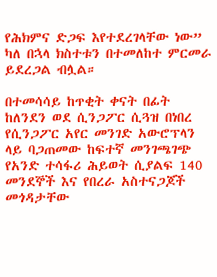የሕክምና ድጋፍ እየተደረገላቸው ነው” ካለ በኋላ ክስተቱን በተመለከተ ምርመራ ይደረጋል ብሏል።

በተመሳሳይ ከጥቂት ቀናት በፊት ከለንደን ወደ ሲንጋፖር ሲጓዝ በነበረ የሲንጋፖር አየር መንገድ አውሮፕላን ላይ ባጋጠመው ከፍተኛ መንገጫገጭ የአንድ ተሳፋሪ ሕይወት ሲያልፍ 140 መንደኞች እና የበረራ አስተናጋጆች መጎዳታቸው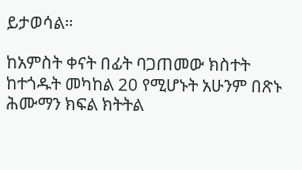ይታወሳል።

ከአምስት ቀናት በፊት ባጋጠመው ክስተት ከተጎዱት መካከል 20 የሚሆኑት አሁንም በጽኑ ሕሙማን ክፍል ክትትል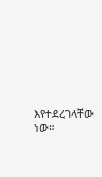እየተደረገላቸው ነው።